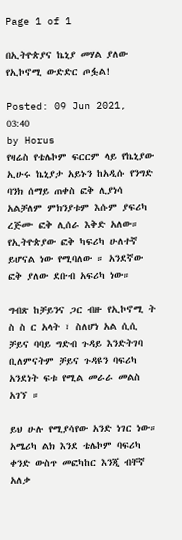Page 1 of 1

በኢትዮጵያና ኬኒያ መሃል ያለው የኢኮኖሚ ውድድር ጦፏል!

Posted: 09 Jun 2021, 03:40
by Horus
የዛሬስ የቴሌኮም ፍርርም ላይ የኬኒያው ኢሁሩ ኬኒያታ አይኑን ከአዲሱ የንግድ ባንክ ሰማይ ጠቀስ ፎቅ ሊያነሳ አልቻለም ምክንያቱም እሱም ያፍሪካ ረጅሙ ፎቅ ሊሰራ እቅድ አለው። የኢትዮጵያው ፎቅ ካፍሪካ ሁለተኛ ይሆናል ነው የሚባለው ። አንደኛው ፎቅ ያለው ደቡብ አፍሪካ ነው።

ግብጽ ከቻይንና ጋር ብዙ የኢኮኖሚ ት ስ ስ ር አላት ፣ ስለሆነ አል ሲሲ ቻይና ባባይ ግድብ ጉዳይ እንድትገባ ቢለምናትም ቻይና ጉዳዩን ባፍሪካ አንደነት ፍቱ የሚል መራራ መልስ አገኘ ።

ይህ ሁሉ የሚያሳየው አንድ ነገር ነው። አሜሪካ ልክ እንደ ቴሌኮም ባፍሪካ ቀንድ ውስጥ መፎካከር እንጂ ብቸኛ አለቃ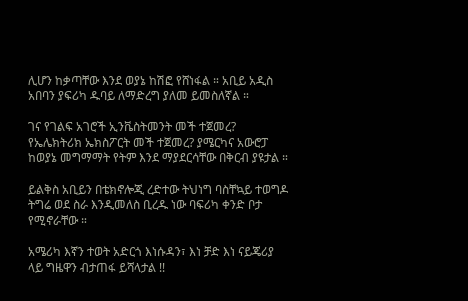ሊሆን ከቃጣቸው እንደ ወያኔ ከሽፎ የሸነፋል ። አቢይ አዲስ አበባን ያፍሪካ ዱባይ ለማድረግ ያለመ ይመስለኛል ።

ገና የገልፍ አገሮች ኢንቬስትመንት መች ተጀመረ? የኤሌክትሪክ ኤክስፖርት መች ተጀመረ? ያሜርካና አውሮፓ ከወያኔ መግማማት የትም እንደ ማያደርሳቸው በቅርብ ያዩታል ።

ይልቅስ አቢይን በቴክኖሎጂ ረድተው ትህነግ ባስቸኳይ ተወግዶ ትግሬ ወደ ስራ እንዲመለስ ቢረዱ ነው ባፍሪካ ቀንድ ቦታ የሚኖራቸው ።

አሜሪካ እኛን ተወት አድርጎ እነሱዳን፣ እነ ቻድ እነ ናይጄሪያ ላይ ግዜዋን ብታጠፋ ይሻላታል !!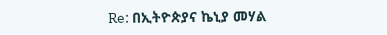Re: በኢትዮጵያና ኬኒያ መሃል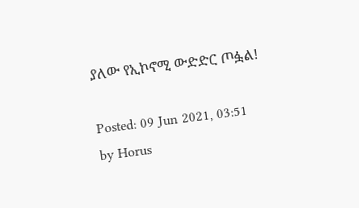ያለው የኢኮኖሚ ውድድር ጦፏል!

Posted: 09 Jun 2021, 03:51
by Horus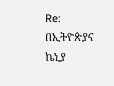Re: በኢትዮጵያና ኬኒያ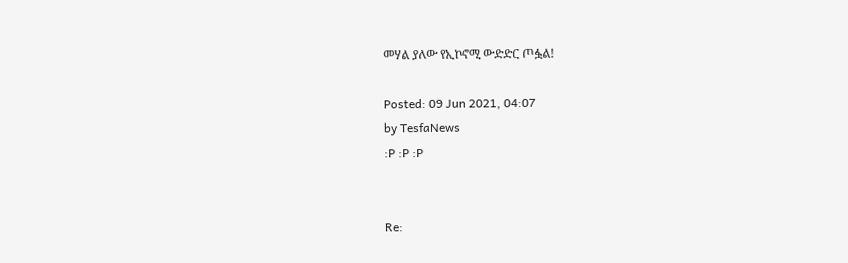መሃል ያለው የኢኮኖሚ ውድድር ጦፏል!

Posted: 09 Jun 2021, 04:07
by TesfaNews
:P :P :P


Re: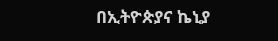በኢትዮጵያና ኬኒያ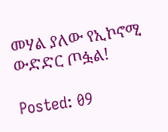መሃል ያለው የኢኮኖሚ ውድድር ጦፏል!

Posted: 09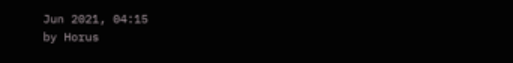Jun 2021, 04:15
by Horus